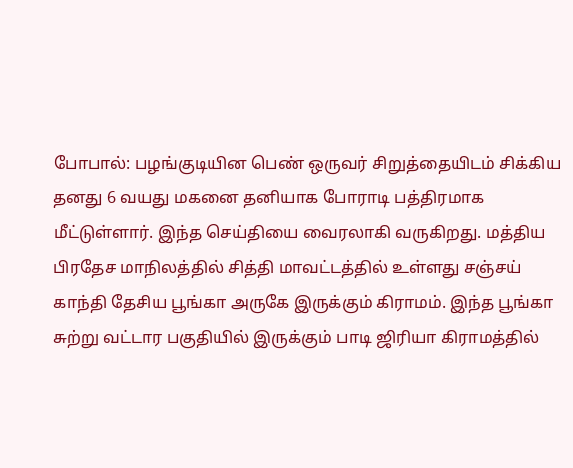போபால்: பழங்குடியின பெண் ஒருவர் சிறுத்தையிடம் சிக்கிய தனது 6 வயது மகனை தனியாக போராடி பத்திரமாக மீட்டுள்ளார். இந்த செய்தியை வைரலாகி வருகிறது. மத்திய பிரதேச மாநிலத்தில் சித்தி மாவட்டத்தில் உள்ளது சஞ்சய் காந்தி தேசிய பூங்கா அருகே இருக்கும் கிராமம். இந்த பூங்கா சுற்று வட்டார பகுதியில் இருக்கும் பாடி ஜிரியா கிராமத்தில்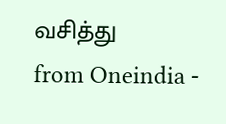வசித்து
from Oneindia -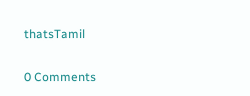thatsTamil

0 Comments